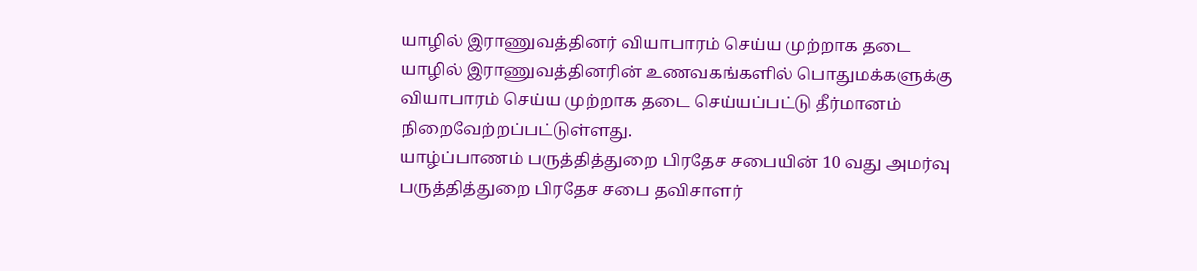யாழில் இராணுவத்தினர் வியாபாரம் செய்ய முற்றாக தடை
யாழில் இராணுவத்தினரின் உணவகங்களில் பொதுமக்களுக்கு வியாபாரம் செய்ய முற்றாக தடை செய்யப்பட்டு தீர்மானம் நிறைவேற்றப்பட்டுள்ளது.
யாழ்ப்பாணம் பருத்தித்துறை பிரதேச சபையின் 10 வது அமர்வு பருத்தித்துறை பிரதேச சபை தவிசாளர்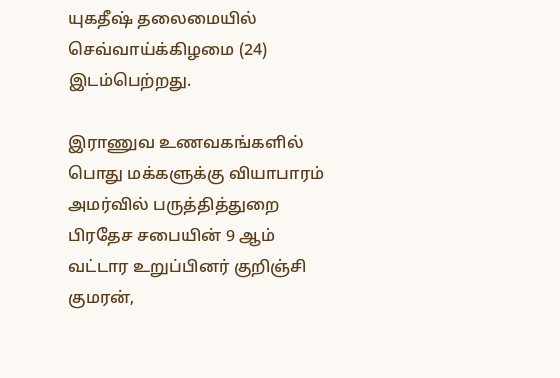யுகதீஷ் தலைமையில் செவ்வாய்க்கிழமை (24) இடம்பெற்றது.

இராணுவ உணவகங்களில் பொது மக்களுக்கு வியாபாரம்
அமர்வில் பருத்தித்துறை பிரதேச சபையின் 9 ஆம் வட்டார உறுப்பினர் குறிஞ்சி குமரன்,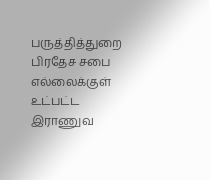பருத்தித்துறை பிரதேச சபை எல்லைக்குள் உட்பட்ட இராணுவ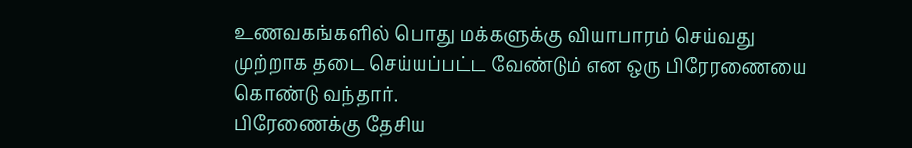உணவகங்களில் பொது மக்களுக்கு வியாபாரம் செய்வது முற்றாக தடை செய்யப்பட்ட வேண்டும் என ஒரு பிரேரணையை கொண்டு வந்தார்.
பிரேணைக்கு தேசிய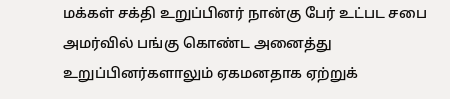மக்கள் சக்தி உறுப்பினர் நான்கு பேர் உட்பட சபை அமர்வில் பங்கு கொண்ட அனைத்து உறுப்பினர்களாலும் ஏகமனதாக ஏற்றுக்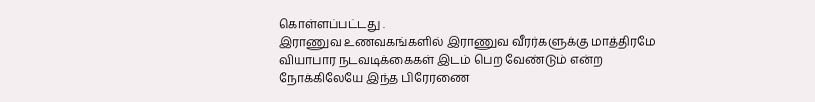கொள்ளப்பட்டது .
இராணுவ உணவகங்களில் இராணுவ வீரர்களுக்கு மாத்திரமே வியாபார நடவடிக்கைகள் இடம் பெற வேண்டும் என்ற நோக்கிலேயே இந்த பிரேரணை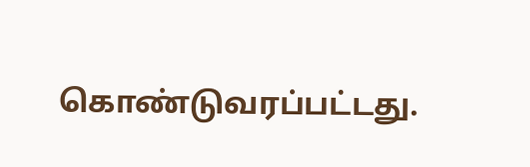கொண்டுவரப்பட்டது.